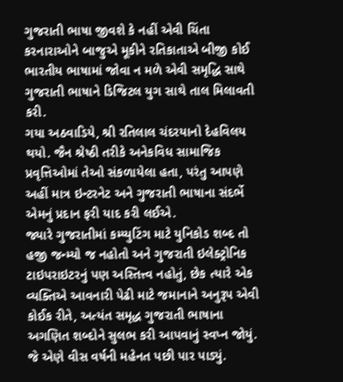ગુજરાતી ભાષા જીવશે કે નહીં એવી ચિંતા કરનારાઓને બાજુએ મૂકીને રતિકાતાએ બીજી કોઈ ભારતીય ભાષામાં જોવા ન મળે એવી સમૃદ્ધિ સાથે ગુજરાતી ભાષાને ડિજિટલ યુગ સાથે તાલ મિલાવતી કરી.
ગયા અઠવાડિયે, શ્રી રતિલાલ ચંદરયાનો દેહવિલય થયો. જૈન શ્રેષ્ઠી તરીકે અનેકવિધ સામાજિક પ્રવૃત્તિઓમાં તેઓ સંકળાયેલા હતા, પરંતુ આપણે અહીં માત્ર ઇન્ટરનેટ અને ગુજરાતી ભાષાના સંદર્ભે એમનું પ્રદાન ફરી યાદ કરી લઈએ.
જ્યારે ગુજરાતીમાં કમ્પ્યુટિંગ માટે યુનિકોડ શબ્દ તો હજી જન્મ્યો જ નહોતો અને ગુજરાતી ઇલેક્ટ્રોનિક ટાઇપરાઇટરનું પણ અસ્તિત્ત્વ નહોતું, છેક ત્યારે એક વ્યક્તિએ આવનારી પેઢી માટે જમાનાને અનુરૂપ એવી કોઈક રીતે, અત્યંત સમૃદ્ધ ગુજરાતી ભાષાના અગણિત શબ્દોને સુલભ કરી આપવાનું સ્વપ્ન જોયું. જે એણે વીસ વર્ષની મહેનત પછી પાર પાડ્યું.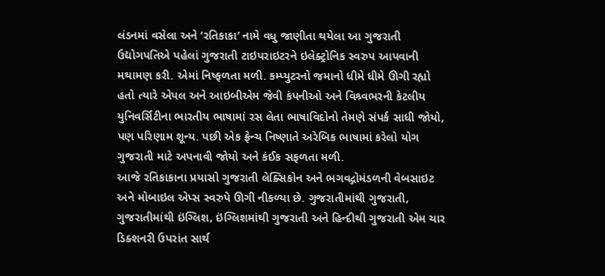લંડનમાં વસેલા અને ‘રતિકાકા’ નામે વધુ જાણીતા થયેલા આ ગુજરાતી ઉદ્યોગપતિએ પહેલાં ગુજરાતી ટાઇપરાઇટરને ઇલેક્ટ્રોનિક સ્વરુપ આપવાની મથામણ કરી. એમાં નિષ્ફળતા મળી. કમ્પ્યુટરનો જમાનો ધીમે ધીમે ઊગી રહ્યો હતો ત્યારે એપલ અને આઇબીએમ જેવી કંપનીઓ અને વિશ્ર્વભરની કેટલીય યુનિવર્સિટીના ભારતીય ભાષામાં રસ લેતા ભાષાવિદોનો તેમણે સંપર્ક સાધી જોયો, પણ પરિણામ શૂન્ય. પછી એક ફ્રેન્ચ નિષ્ણાતે અરેબિક ભાષામાં કરેલો યોગ ગુજરાતી માટે અપનાવી જોયો અને કંઈક સફળતા મળી.
આજે રતિકાકાના પ્રયાસો ગુજરાતી લેક્સિકોન અને ભગવદ્ગોમંડળની વેબસાઇટ અને મોબાઇલ એપ્સ સ્વરુપે ઊગી નીકળ્યા છે. ગુજરાતીમાંથી ગુજરાતી, ગુજરાતીમાંથી ઇંગ્લિશ, ઇંગ્લિશમાંથી ગુજરાતી અને હિન્દીથી ગુજરાતી એમ ચાર ડિક્શનરી ઉપરાંત સાર્થ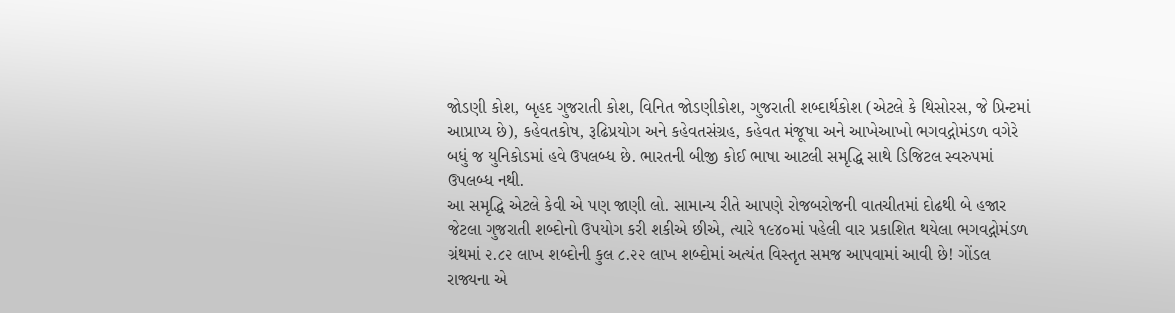જોડણી કોશ, બૃહદ ગુજરાતી કોશ, વિનિત જોડણીકોશ, ગુજરાતી શબ્દાર્થકોશ (એટલે કે થિસોરસ, જે પ્રિન્ટમાં આપ્રાપ્ય છે), કહેવતકોષ, રૂઢિપ્રયોગ અને કહેવતસંગ્રહ, કહેવત મંજૂષા અને આખેઆખો ભગવદ્ગોમંડળ વગેરે બધું જ યુનિકોડમાં હવે ઉપલબ્ધ છે. ભારતની બીજી કોઈ ભાષા આટલી સમૃદ્ધિ સાથે ડિજિટલ સ્વરુપમાં ઉપલબ્ધ નથી.
આ સમૃદ્ધિ એટલે કેવી એ પણ જાણી લો. સામાન્ય રીતે આપણે રોજબરોજની વાતચીતમાં દોઢથી બે હજાર જેટલા ગુજરાતી શબ્દોનો ઉપયોગ કરી શકીએ છીએ, ત્યારે ૧૯૪૦માં પહેલી વાર પ્રકાશિત થયેલા ભગવદ્ગોમંડળ ગ્રંથમાં ૨.૮૨ લાખ શબ્દોની કુલ ૮.૨૨ લાખ શબ્દોમાં અત્યંત વિસ્તૃત સમજ આપવામાં આવી છે! ગોંડલ રાજ્યના એ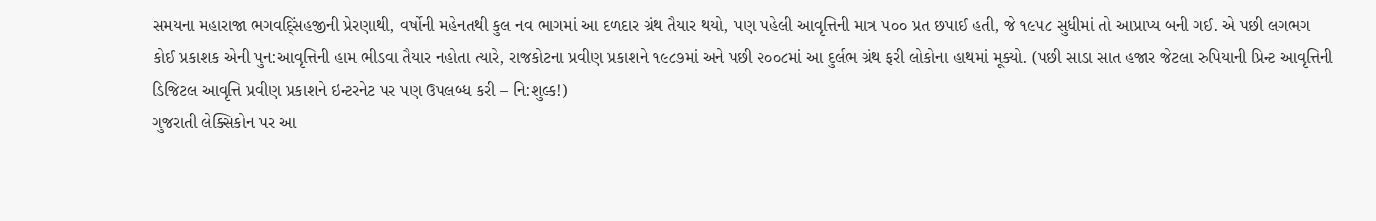સમયના મહારાજા ભગવદ્સિંહજીની પ્રેરણાથી, વર્ષોની મહેનતથી કુલ નવ ભાગમાં આ દળદાર ગ્રંથ તૈયાર થયો, પણ પહેલી આવૃત્તિની માત્ર ૫૦૦ પ્રત છપાઈ હતી, જે ૧૯૫૮ સુધીમાં તો આપ્રાપ્ય બની ગઈ. એ પછી લગભગ કોઈ પ્રકાશક એની પુન:આવૃત્તિની હામ ભીડવા તૈયાર નહોતા ત્યારે, રાજકોટના પ્રવીણ પ્રકાશને ૧૯૮૭માં અને પછી ૨૦૦૮માં આ દુર્લભ ગ્રંથ ફરી લોકોના હાથમાં મૂક્યો. (પછી સાડા સાત હજાર જેટલા રુપિયાની પ્રિન્ટ આવૃત્તિની ડિજિટલ આવૃત્તિ પ્રવીણ પ્રકાશને ઇન્ટરનેટ પર પણ ઉપલબ્ધ કરી – નિ:શુલ્ક!)
ગુજરાતી લેક્સિકોન પર આ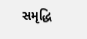સમૃદ્ધિ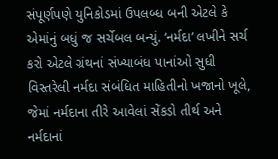સંપૂર્ણપણે યુનિકોડમાં ઉપલબ્ધ બની એટલે કે એમાંનું બધું જ સર્ચેબલ બન્યું. ‘નર્મદા’ લખીને સર્ચ કરો એટલે ગ્રંથનાં સંખ્યાબંધ પાનાંઓ સુધી વિસ્તરેલી નર્મદા સંબંધિત માહિતીનો ખજાનો ખૂલે, જેમાં નર્મદાના તીરે આવેલાં સેંકડો તીર્થ અને નર્મદાનાં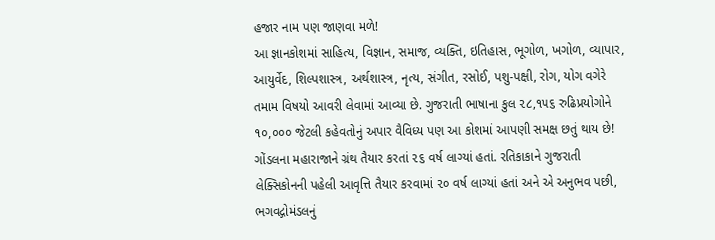હજાર નામ પણ જાણવા મળે!
આ જ્ઞાનકોશમાં સાહિત્ય, વિજ્ઞાન, સમાજ, વ્યક્તિ, ઇતિહાસ, ભૂગોળ, ખગોળ, વ્યાપાર, આયુર્વેદ, શિલ્પશાસ્ત્ર, અર્થશાસ્ત્ર, નૃત્ય, સંગીત, રસોઈ, પશુ-પક્ષી, રોગ, યોગ વગેરે તમામ વિષયો આવરી લેવામાં આવ્યા છે. ગુજરાતી ભાષાના કુલ ૨૮,૧૫૬ રુઢિપ્રયોગોને ૧૦,૦૦૦ જેટલી કહેવતોનું અપાર વૈવિધ્ય પણ આ કોશમાં આપણી સમક્ષ છતું થાય છે!
ગોંડલના મહારાજાને ગ્રંથ તૈયાર કરતાં ૨૬ વર્ષ લાગ્યાં હતાં. રતિકાકાને ગુજરાતી લેક્સિકોનની પહેલી આવૃત્તિ તૈયાર કરવામાં ૨૦ વર્ષ લાગ્યાં હતાં અને એ અનુભવ પછી, ભગવદ્ગોમંડલનું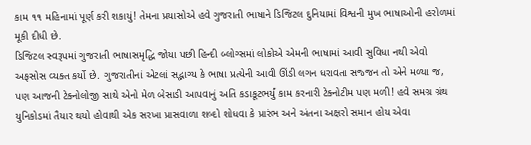કામ ૧૧ મહિનામાં પૂર્ણ કરી શકાયું! તેમના પ્રયાસોએ હવે ગુજરાતી ભાષાને ડિજિટલ દુનિયામાં વિશ્વની મુખ ભાષાઓની હરોળમાં મૂકી દીધી છે.
ડિજિટલ સ્વરૂપમાં ગુજરાતી ભાષાસમૃદ્ધિ જોયા પછી હિન્દી બ્લોગ્સમાં લોકોએ એમની ભાષામાં આવી સુવિધા નથી એવો અફસોસ વ્યક્ત કર્યો છે. ગુજરાતીનાં એટલાં સદ્ભાગ્ય કે ભાષા પ્રત્યેની આવી ઊંડી લગન ધરાવતા સજ્જન તો એને મળ્યા જ, પણ આજની ટેક્નોલોજી સાથે એનો મેળ બેસાડી આપવાનું અતિ કડાકૂટભર્યું કામ કરનારી ટેક્નોટીમ પણ મળી! હવે સમગ્ર ગ્રંથ યુનિકોડમાં તૈયાર થયો હોવાથી એક સરખા પ્રાસવાળા શબ્દો શોધવા કે પ્રારંભ અને અંતના અક્ષરો સમાન હોય એવા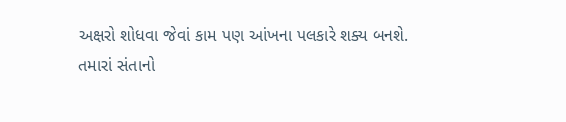અક્ષરો શોધવા જેવાં કામ પણ આંખના પલકારે શક્ય બનશે.
તમારાં સંતાનો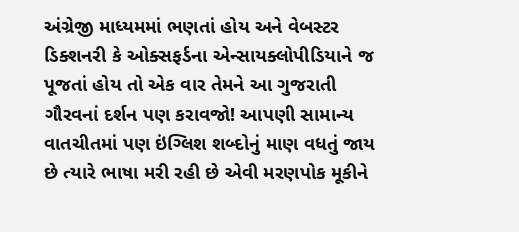અંગ્રેજી માધ્યમમાં ભણતાં હોય અને વેબસ્ટર ડિક્શનરી કે ઓક્સફર્ડના એન્સાયક્લોપીડિયાને જ પૂજતાં હોય તો એક વાર તેમને આ ગુજરાતી ગૌરવનાં દર્શન પણ કરાવજો! આપણી સામાન્ય વાતચીતમાં પણ ઇંગ્લિશ શબ્દોનું માણ વધતું જાય છે ત્યારે ભાષા મરી રહી છે એવી મરણપોક મૂકીને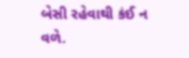બેસી રહેવાથી કંઈ ન વળે.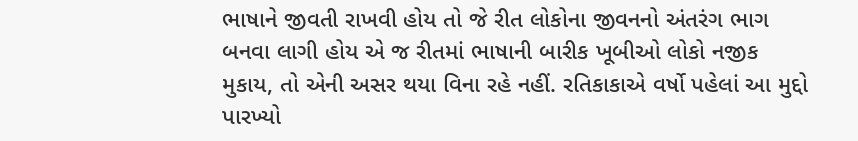ભાષાને જીવતી રાખવી હોય તો જે રીત લોકોના જીવનનો અંતરંગ ભાગ બનવા લાગી હોય એ જ રીતમાં ભાષાની બારીક ખૂબીઓ લોકો નજીક મુકાય, તો એની અસર થયા વિના રહે નહીં. રતિકાકાએ વર્ષો પહેલાં આ મુદ્દો પારખ્યો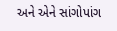અને એને સાંગોપાંગ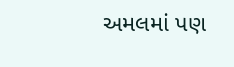અમલમાં પણ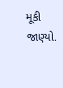મૂકી જાણ્યો.